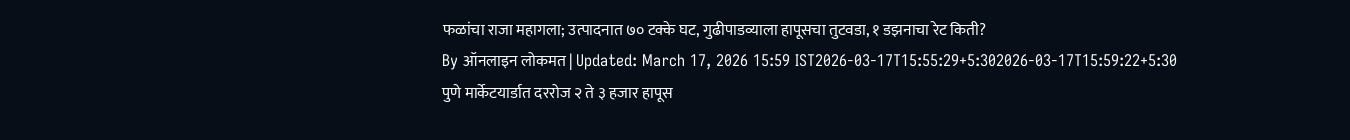फळांचा राजा महागला; उत्पादनात ७० टक्के घट, गुढीपाडव्याला हापूसचा तुटवडा, १ डझनाचा रेट किती?
By ऑनलाइन लोकमत | Updated: March 17, 2026 15:59 IST2026-03-17T15:55:29+5:302026-03-17T15:59:22+5:30
पुणे मार्केटयार्डात दररोज २ ते ३ हजार हापूस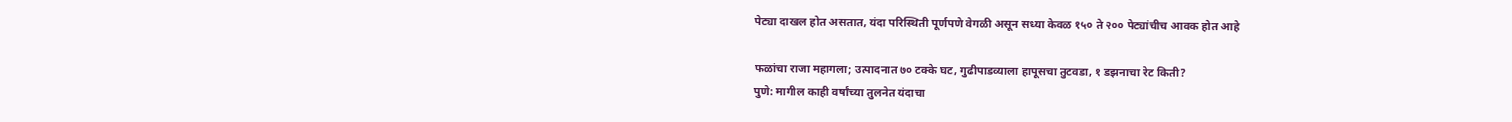पेट्या दाखल होत असतात, यंदा परिस्थिती पूर्णपणे वेगळी असून सध्या केवळ १५० ते २०० पेट्यांचीच आवक होत आहे

फळांचा राजा महागला; उत्पादनात ७० टक्के घट, गुढीपाडव्याला हापूसचा तुटवडा, १ डझनाचा रेट किती?
पुणे: मागील काही वर्षांच्या तुलनेत यंदाचा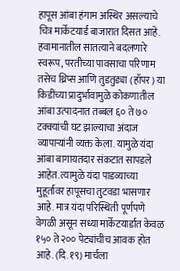हापूस आंबा हंगाम अस्थिर असल्याचे चित्र मार्केटयार्ड बाजारात दिसत आहे. हवामानातील सातत्याने बदलणारे स्वरूप, परतीच्या पावसाचा परिणाम तसेच थ्रिप्स आणि तुडतुड्या (हॉपर) या किडींच्या प्रादुर्भावामुळे कोकणातील आंबा उत्पादनात तब्बल ६० ते ७० टक्क्यांची घट झाल्याचा अंदाज व्यापाऱ्यांनी व्यक्त केला. यामुळे यंदा आंबा बागायतदार संकटात सापडले आहेत. त्यामुळे यंदा पाडव्याच्या मुहूर्तावर हापूसचा तुटवडा भासणार आहे. मात्र यंदा परिस्थिती पूर्णपणे वेगळी असून सध्या मार्केटयार्डात केवळ १५० ते २०० पेट्यांचीच आवक होत आहे. (दि.१९) मार्चला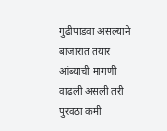गुढीपाडवा असल्याने बाजारात तयार आंब्याची मागणी वाढली असली तरी पुरवठा कमी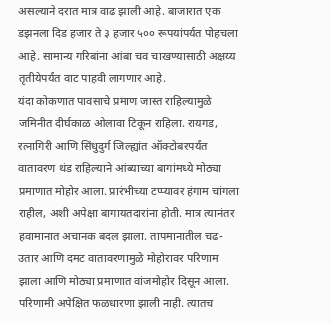असल्याने दरात मात्र वाढ झाली आहे. बाजारात एक डझनला दिड हजार ते ३ हजार ५०० रूपयांपर्यत पोहचला आहे. सामान्य गरिबांना आंबा चव चाखण्यासाठी अक्षय्य तृतीयेपर्यंत वाट पाहवी लागणार आहे.
यंदा कोकणात पावसाचे प्रमाण जास्त राहिल्यामुळे जमिनीत दीर्घकाळ ओलावा टिकून राहिला. रायगड, रत्नागिरी आणि सिंधुदुर्ग जिल्ह्यांत ऑक्टोबरपर्यंत वातावरण थंड राहिल्याने आंब्याच्या बागांमध्ये मोठ्या प्रमाणात मोहोर आला. प्रारंभीच्या टप्प्यावर हंगाम चांगला राहील, अशी अपेक्षा बागायतदारांना होती. मात्र त्यानंतर हवामानात अचानक बदल झाला. तापमानातील चढ-उतार आणि दमट वातावरणामुळे मोहोरावर परिणाम झाला आणि मोठ्या प्रमाणात वांजमोहोर दिसून आला. परिणामी अपेक्षित फळधारणा झाली नाही. त्यातच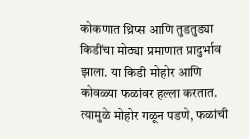कोकणात थ्रिप्स आणि तुडतुड्या किडींचा मोठ्या प्रमाणात प्रादुर्भाव झाला. या किडी मोहोर आणि कोवळ्या फळांवर हल्ला करतात. त्यामुळे मोहोर गळून पडणे, फळांची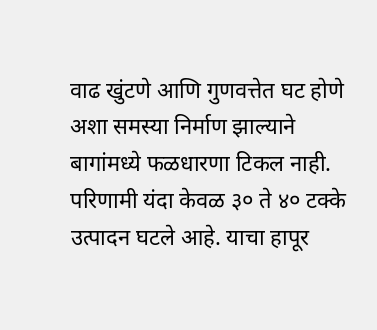वाढ खुंटणे आणि गुणवत्तेत घट होणे अशा समस्या निर्माण झाल्याने बागांमध्ये फळधारणा टिकल नाही. परिणामी यंदा केवळ ३० ते ४० टक्के उत्पादन घटले आहे. याचा हापूर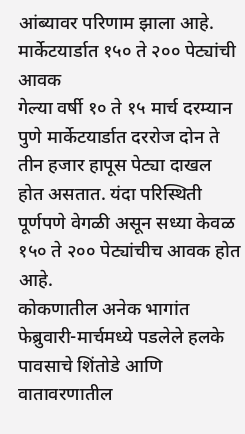आंब्यावर परिणाम झाला आहे.
मार्केटयार्डात १५० ते २०० पेट्यांची आवक
गेल्या वर्षी १० ते १५ मार्च दरम्यान पुणे मार्केटयार्डात दररोज दोन ते तीन हजार हापूस पेट्या दाखल होत असतात. यंदा परिस्थिती पूर्णपणे वेगळी असून सध्या केवळ १५० ते २०० पेट्यांचीच आवक होत आहे.
कोकणातील अनेक भागांत फेब्रुवारी-मार्चमध्ये पडलेले हलके पावसाचे शिंतोडे आणि वातावरणातील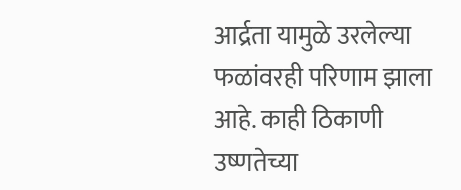आर्द्रता यामुळे उरलेल्या फळांवरही परिणाम झाला आहे. काही ठिकाणी उष्णतेच्या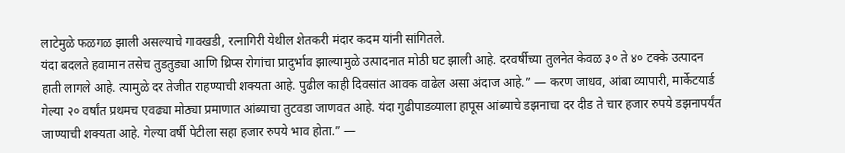लाटेमुळे फळगळ झाली असल्याचे गावखडी, रत्नागिरी येथील शेतकरी मंदार कदम यांनी सांगितले.
यंदा बदलते हवामान तसेच तुडतुड्या आणि थ्रिप्स रोगांचा प्रादुर्भाव झाल्यामुळे उत्पादनात मोठी घट झाली आहे. दरवर्षीच्या तुलनेत केवळ ३० ते ४० टक्के उत्पादन हाती लागले आहे. त्यामुळे दर तेजीत राहण्याची शक्यता आहे. पुढील काही दिवसांत आवक वाढेल असा अंदाज आहे.” — करण जाधव, आंबा व्यापारी, मार्केटयार्ड
गेल्या २० वर्षांत प्रथमच एवढ्या मोठ्या प्रमाणात आंब्याचा तुटवडा जाणवत आहे. यंदा गुढीपाडव्याला हापूस आंब्याचे डझनाचा दर दीड ते चार हजार रुपये डझनापर्यंत जाण्याची शक्यता आहे. गेल्या वर्षी पेटीला सहा हजार रुपये भाव होता.” —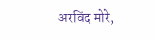अरविंद मोरे,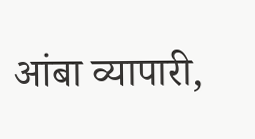आंबा व्यापारी,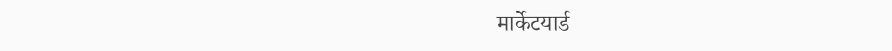मार्केटयार्ड